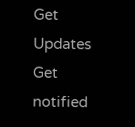Get Updates
Get notified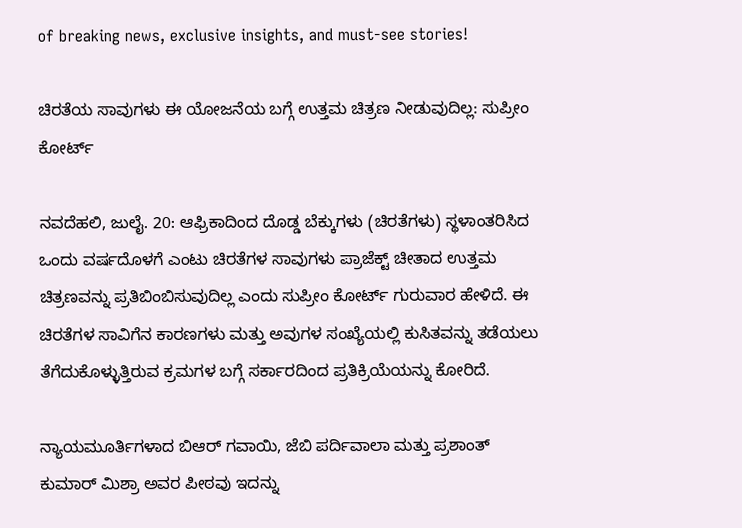of breaking news, exclusive insights, and must-see stories!

ಚಿರತೆಯ ಸಾವುಗಳು ಈ ಯೋಜನೆಯ ಬಗ್ಗೆ ಉತ್ತಮ ಚಿತ್ರಣ ನೀಡುವುದಿಲ್ಲ: ಸುಪ್ರೀಂ ಕೋರ್ಟ್

ನವದೆಹಲಿ, ಜುಲೈ. 20: ಆಫ್ರಿಕಾದಿಂದ ದೊಡ್ಡ ಬೆಕ್ಕುಗಳು (ಚಿರತೆಗಳು) ಸ್ಥಳಾಂತರಿಸಿದ ಒಂದು ವರ್ಷದೊಳಗೆ ಎಂಟು ಚಿರತೆಗಳ ಸಾವುಗಳು ಪ್ರಾಜೆಕ್ಟ್ ಚೀತಾದ ಉತ್ತಮ ಚಿತ್ರಣವನ್ನು ಪ್ರತಿಬಿಂಬಿಸುವುದಿಲ್ಲ ಎಂದು ಸುಪ್ರೀಂ ಕೋರ್ಟ್ ಗುರುವಾರ ಹೇಳಿದೆ. ಈ ಚಿರತೆಗಳ ಸಾವಿಗೆನ ಕಾರಣಗಳು ಮತ್ತು ಅವುಗಳ ಸಂಖ್ಯೆಯಲ್ಲಿ ಕುಸಿತವನ್ನು ತಡೆಯಲು ತೆಗೆದುಕೊಳ್ಳುತ್ತಿರುವ ಕ್ರಮಗಳ ಬಗ್ಗೆ ಸರ್ಕಾರದಿಂದ ಪ್ರತಿಕ್ರಿಯೆಯನ್ನು ಕೋರಿದೆ.

ನ್ಯಾಯಮೂರ್ತಿಗಳಾದ ಬಿಆರ್ ಗವಾಯಿ, ಜೆಬಿ ಪರ್ದಿವಾಲಾ ಮತ್ತು ಪ್ರಶಾಂತ್ ಕುಮಾರ್ ಮಿಶ್ರಾ ಅವರ ಪೀಠವು ಇದನ್ನು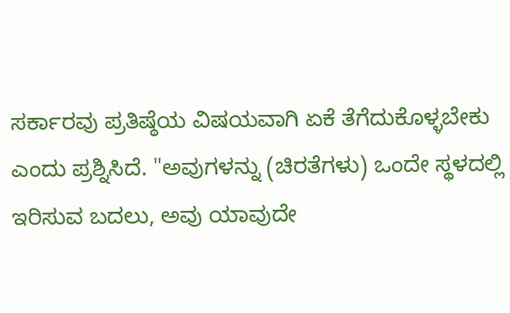ಸರ್ಕಾರವು ಪ್ರತಿಷ್ಠೆಯ ವಿಷಯವಾಗಿ ಏಕೆ ತೆಗೆದುಕೊಳ್ಳಬೇಕು ಎಂದು ಪ್ರಶ್ನಿಸಿದೆ. "ಅವುಗಳನ್ನು (ಚಿರತೆಗಳು) ಒಂದೇ ಸ್ಥಳದಲ್ಲಿ ಇರಿಸುವ ಬದಲು, ಅವು ಯಾವುದೇ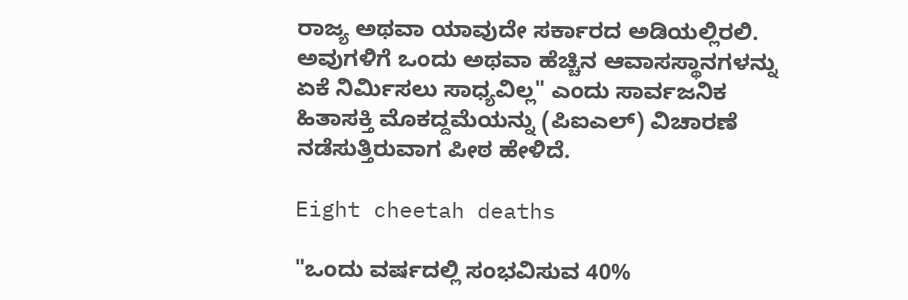ರಾಜ್ಯ ಅಥವಾ ಯಾವುದೇ ಸರ್ಕಾರದ ಅಡಿಯಲ್ಲಿರಲಿ. ಅವುಗಳಿಗೆ ಒಂದು ಅಥವಾ ಹೆಚ್ಚಿನ ಆವಾಸಸ್ಥಾನಗಳನ್ನು ಏಕೆ ನಿರ್ಮಿಸಲು ಸಾಧ್ಯವಿಲ್ಲ" ಎಂದು ಸಾರ್ವಜನಿಕ ಹಿತಾಸಕ್ತಿ ಮೊಕದ್ದಮೆಯನ್ನು (ಪಿಐಎಲ್) ವಿಚಾರಣೆ ನಡೆಸುತ್ತಿರುವಾಗ ಪೀಠ ಹೇಳಿದೆ.

Eight cheetah deaths

"ಒಂದು ವರ್ಷದಲ್ಲಿ ಸಂಭವಿಸುವ 40%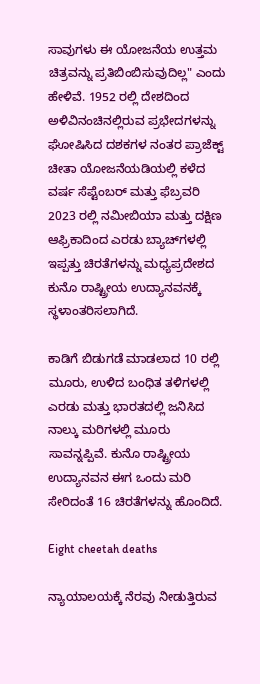ಸಾವುಗಳು ಈ ಯೋಜನೆಯ ಉತ್ತಮ ಚಿತ್ರವನ್ನು ಪ್ರತಿಬಿಂಬಿಸುವುದಿಲ್ಲ" ಎಂದು ಹೇಳಿವೆ. 1952 ರಲ್ಲಿ ದೇಶದಿಂದ ಅಳಿವಿನಂಚಿನಲ್ಲಿರುವ ಪ್ರಭೇದಗಳನ್ನು ಘೋಷಿಸಿದ ದಶಕಗಳ ನಂತರ ಪ್ರಾಜೆಕ್ಟ್ ಚೀತಾ ಯೋಜನೆಯಡಿಯಲ್ಲಿ ಕಳೆದ ವರ್ಷ ಸೆಪ್ಟೆಂಬರ್ ಮತ್ತು ಫೆಬ್ರವರಿ 2023 ರಲ್ಲಿ ನಮೀಬಿಯಾ ಮತ್ತು ದಕ್ಷಿಣ ಆಫ್ರಿಕಾದಿಂದ ಎರಡು ಬ್ಯಾಚ್‌ಗಳಲ್ಲಿ ಇಪ್ಪತ್ತು ಚಿರತೆಗಳನ್ನು ಮಧ್ಯಪ್ರದೇಶದ ಕುನೊ ರಾಷ್ಟ್ರೀಯ ಉದ್ಯಾನವನಕ್ಕೆ ಸ್ಥಳಾಂತರಿಸಲಾಗಿದೆ.

ಕಾಡಿಗೆ ಬಿಡುಗಡೆ ಮಾಡಲಾದ 10 ರಲ್ಲಿ ಮೂರು, ಉಳಿದ ಬಂಧಿತ ತಳಿಗಳಲ್ಲಿ ಎರಡು ಮತ್ತು ಭಾರತದಲ್ಲಿ ಜನಿಸಿದ ನಾಲ್ಕು ಮರಿಗಳಲ್ಲಿ ಮೂರು ಸಾವನ್ನಪ್ಪಿವೆ. ಕುನೊ ರಾಷ್ಟ್ರೀಯ ಉದ್ಯಾನವನ ಈಗ ಒಂದು ಮರಿ ಸೇರಿದಂತೆ 16 ಚಿರತೆಗಳನ್ನು ಹೊಂದಿದೆ.

Eight cheetah deaths

ನ್ಯಾಯಾಲಯಕ್ಕೆ ನೆರವು ನೀಡುತ್ತಿರುವ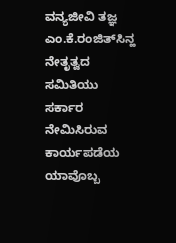ವನ್ಯಜೀವಿ ತಜ್ಞ ಎಂ.ಕೆ.ರಂಜಿತ್‌ಸಿನ್ಹ ನೇತೃತ್ವದ ಸಮಿತಿಯು ಸರ್ಕಾರ ನೇಮಿಸಿರುವ ಕಾರ್ಯಪಡೆಯ ಯಾವೊಬ್ಬ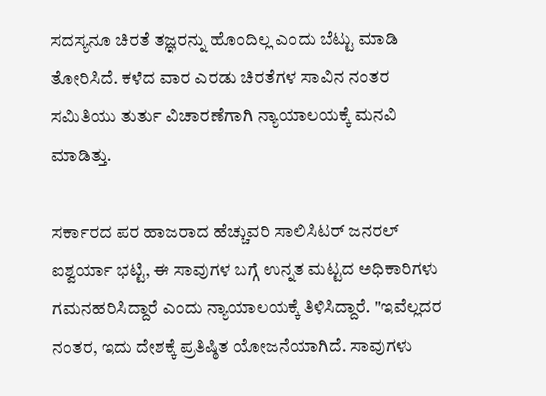ಸದಸ್ಯನೂ ಚಿರತೆ ತಜ್ಞರನ್ನು ಹೊಂದಿಲ್ಲ ಎಂದು ಬೆಟ್ಟು ಮಾಡಿ ತೋರಿಸಿದೆ. ಕಳೆದ ವಾರ ಎರಡು ಚಿರತೆಗಳ ಸಾವಿನ ನಂತರ ಸಮಿತಿಯು ತುರ್ತು ವಿಚಾರಣೆಗಾಗಿ ನ್ಯಾಯಾಲಯಕ್ಕೆ ಮನವಿ ಮಾಡಿತ್ತು.

ಸರ್ಕಾರದ ಪರ ಹಾಜರಾದ ಹೆಚ್ಚುವರಿ ಸಾಲಿಸಿಟರ್ ಜನರಲ್ ಐಶ್ವರ್ಯಾ ಭಟ್ಟಿ, ಈ ಸಾವುಗಳ ಬಗ್ಗೆ ಉನ್ನತ ಮಟ್ಟದ ಅಧಿಕಾರಿಗಳು ಗಮನಹರಿಸಿದ್ದಾರೆ ಎಂದು ನ್ಯಾಯಾಲಯಕ್ಕೆ ತಿಳಿಸಿದ್ದಾರೆ. "ಇವೆಲ್ಲದರ ನಂತರ, ಇದು ದೇಶಕ್ಕೆ ಪ್ರತಿಷ್ಠಿತ ಯೋಜನೆಯಾಗಿದೆ. ಸಾವುಗಳು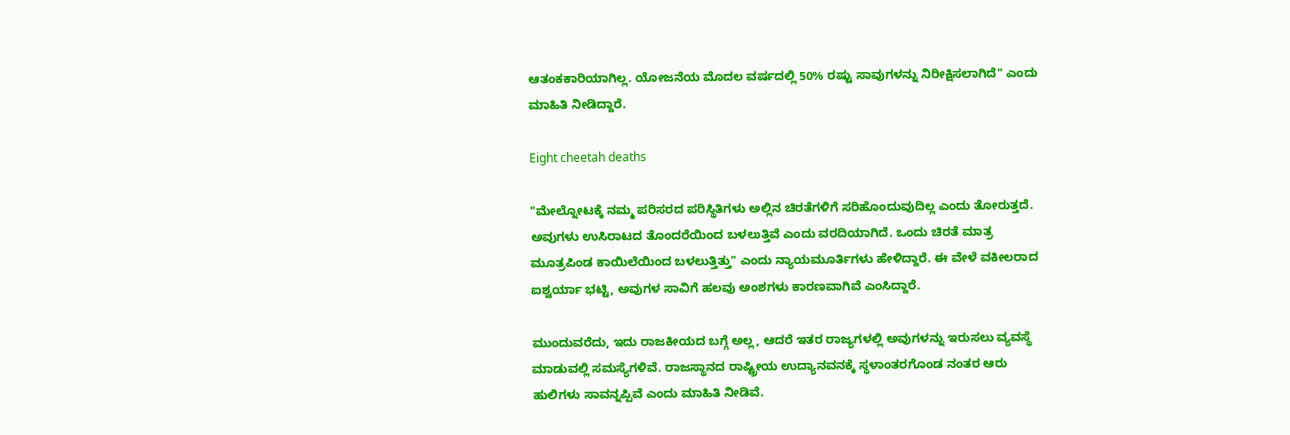ಆತಂಕಕಾರಿಯಾಗಿಲ್ಲ. ಯೋಜನೆಯ ಮೊದಲ ವರ್ಷದಲ್ಲಿ 50% ರಷ್ಟು ಸಾವುಗಳನ್ನು ನಿರೀಕ್ಷಿಸಲಾಗಿದೆ" ಎಂದು ಮಾಹಿತಿ ನೀಡಿದ್ದಾರೆ.

Eight cheetah deaths

"ಮೇಲ್ನೋಟಕ್ಕೆ ನಮ್ಮ ಪರಿಸರದ ಪರಿಸ್ಥಿತಿಗಳು ಅಲ್ಲಿನ ಚಿರತೆಗಳಿಗೆ ಸರಿಹೊಂದುವುದಿಲ್ಲ ಎಂದು ತೋರುತ್ತದೆ. ಅವುಗಳು ಉಸಿರಾಟದ ತೊಂದರೆಯಿಂದ ಬಳಲುತ್ತಿವೆ ಎಂದು ವರದಿಯಾಗಿದೆ. ಒಂದು ಚಿರತೆ ಮಾತ್ರ ಮೂತ್ರಪಿಂಡ ಕಾಯಿಲೆಯಿಂದ ಬಳಲುತ್ತಿತ್ತು" ಎಂದು ನ್ಯಾಯಮೂರ್ತಿಗಳು ಹೇಳಿದ್ದಾರೆ. ಈ ವೇಳೆ ವಕೀಲರಾದ ಐಶ್ವರ್ಯಾ ಭಟ್ಟಿ, ಅವುಗಳ ಸಾವಿಗೆ ಹಲವು ಅಂಶಗಳು ಕಾರಣವಾಗಿವೆ ಎಂಸಿದ್ದಾರೆ.

ಮುಂದುವರೆದು, ಇದು ರಾಜಕೀಯದ ಬಗ್ಗೆ ಅಲ್ಲ, ಆದರೆ ಇತರ ರಾಜ್ಯಗಳಲ್ಲಿ ಅವುಗಳನ್ನು ಇರುಸಲು ವ್ಯವಸ್ಥೆ ಮಾಡುವಲ್ಲಿ ಸಮಸ್ಯೆಗಳಿವೆ. ರಾಜಸ್ಥಾನದ ರಾಷ್ಟ್ರೀಯ ಉದ್ಯಾನವನಕ್ಕೆ ಸ್ಥಳಾಂತರಗೊಂಡ ನಂತರ ಆರು ಹುಲಿಗಳು ಸಾವನ್ನಪ್ಪಿವೆ ಎಂದು ಮಾಹಿತಿ ನೀಡಿವೆ.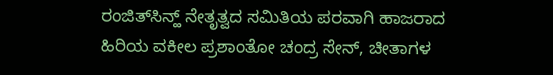ರಂಜಿತ್‌ಸಿನ್ಹ್ ನೇತೃತ್ವದ ಸಮಿತಿಯ ಪರವಾಗಿ ಹಾಜರಾದ ಹಿರಿಯ ವಕೀಲ ಪ್ರಶಾಂತೋ ಚಂದ್ರ ಸೇನ್, ಚೀತಾಗಳ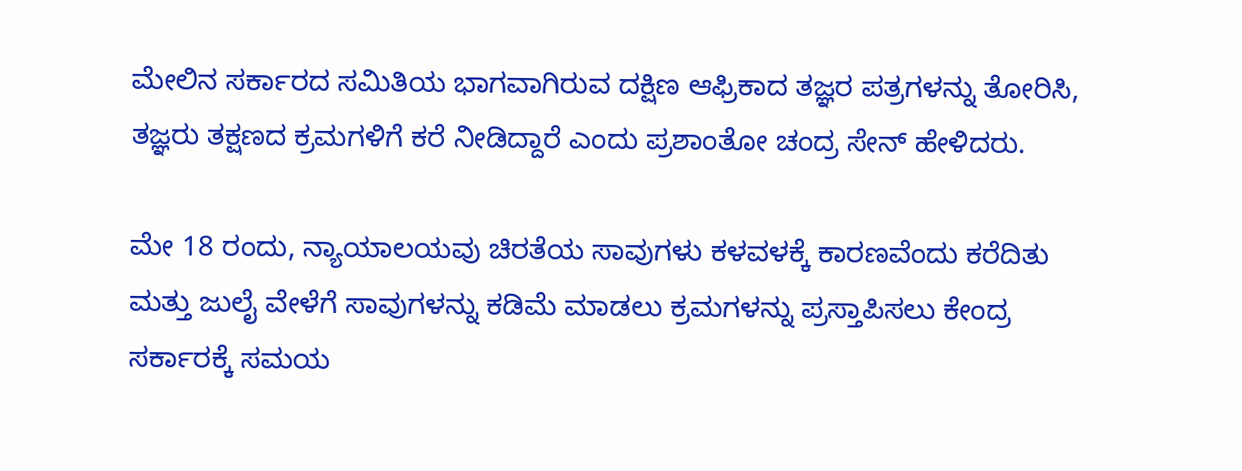ಮೇಲಿನ ಸರ್ಕಾರದ ಸಮಿತಿಯ ಭಾಗವಾಗಿರುವ ದಕ್ಷಿಣ ಆಫ್ರಿಕಾದ ತಜ್ಞರ ಪತ್ರಗಳನ್ನು ತೋರಿಸಿ, ತಜ್ಞರು ತಕ್ಷಣದ ಕ್ರಮಗಳಿಗೆ ಕರೆ ನೀಡಿದ್ದಾರೆ ಎಂದು ಪ್ರಶಾಂತೋ ಚಂದ್ರ ಸೇನ್ ಹೇಳಿದರು.

ಮೇ 18 ರಂದು, ನ್ಯಾಯಾಲಯವು ಚಿರತೆಯ ಸಾವುಗಳು ಕಳವಳಕ್ಕೆ ಕಾರಣವೆಂದು ಕರೆದಿತು ಮತ್ತು ಜುಲೈ ವೇಳೆಗೆ ಸಾವುಗಳನ್ನು ಕಡಿಮೆ ಮಾಡಲು ಕ್ರಮಗಳನ್ನು ಪ್ರಸ್ತಾಪಿಸಲು ಕೇಂದ್ರ ಸರ್ಕಾರಕ್ಕೆ ಸಮಯ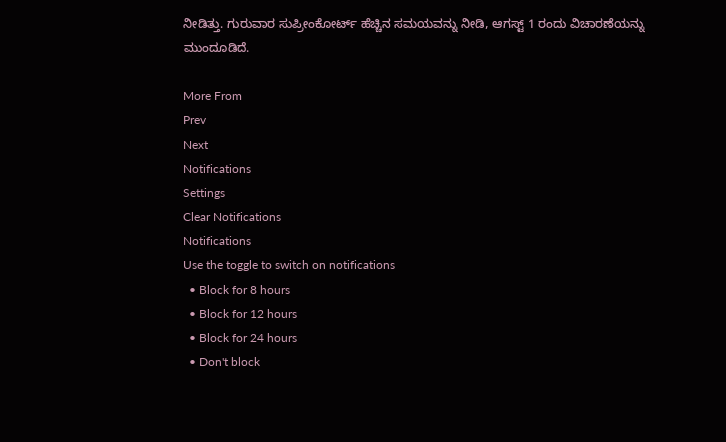ನೀಡಿತ್ತು. ಗುರುವಾರ ಸುಪ್ರೀಂಕೋರ್ಟ್ ಹೆಚ್ಚಿನ ಸಮಯವನ್ನು ನೀಡಿ, ಆಗಸ್ಟ್ 1 ರಂದು ವಿಚಾರಣೆಯನ್ನು ಮುಂದೂಡಿದೆ.

More From
Prev
Next
Notifications
Settings
Clear Notifications
Notifications
Use the toggle to switch on notifications
  • Block for 8 hours
  • Block for 12 hours
  • Block for 24 hours
  • Don't block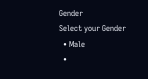Gender
Select your Gender
  • Male
  •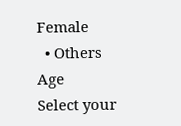Female
  • Others
Age
Select your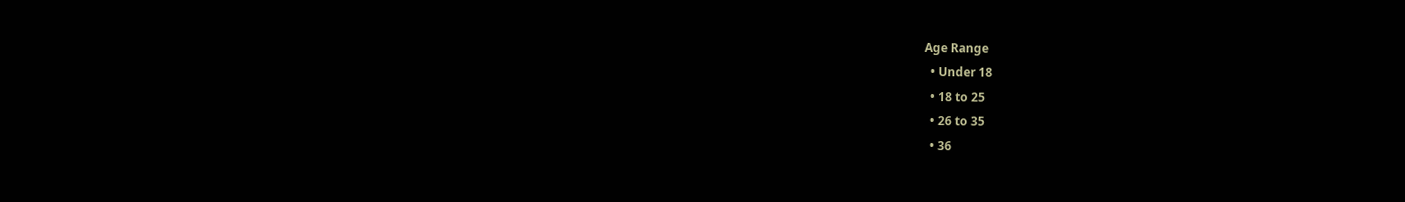Age Range
  • Under 18
  • 18 to 25
  • 26 to 35
  • 36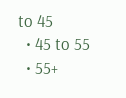to 45
  • 45 to 55
  • 55+